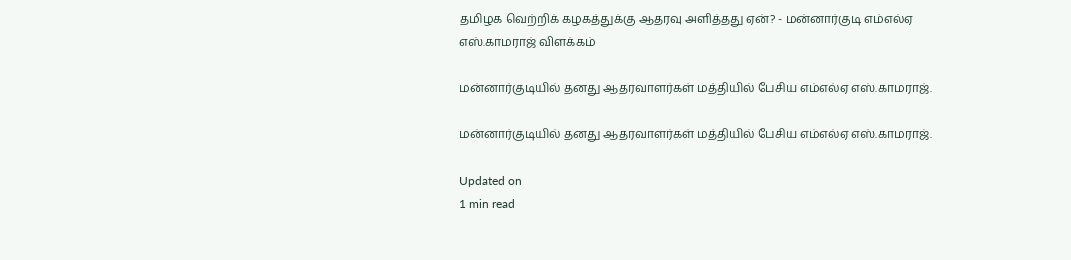தமிழக வெற்றிக் கழகத்துக்கு ஆதரவு அளித்தது ஏன்? - மன்னார்குடி எம்எல்ஏ எஸ்.காமராஜ் விளக்கம்

மன்னார்குடியில் தனது ஆதரவாளர்கள் மத்தியில் பேசிய எம்எல்ஏ எஸ்.காமராஜ்.

மன்னார்குடியில் தனது ஆதரவாளர்கள் மத்தியில் பேசிய எம்எல்ஏ எஸ்.காமராஜ்.

Updated on
1 min read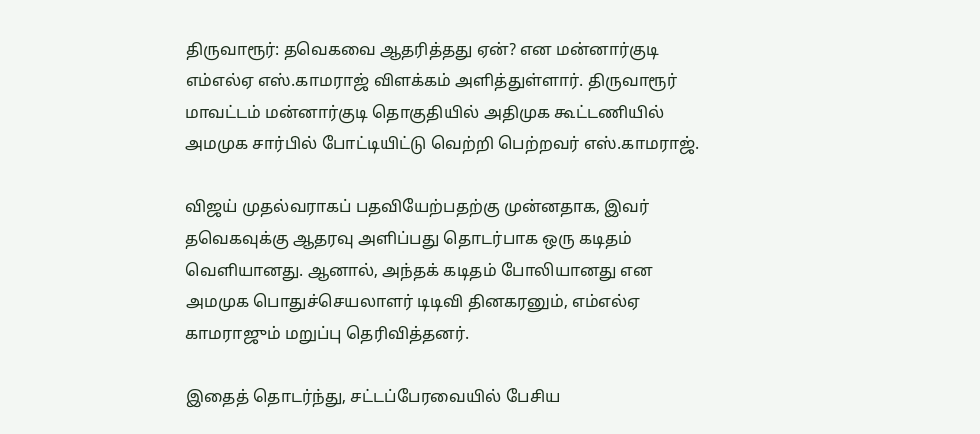திருவாரூர்: தவெகவை ஆதரித்தது ஏன்? என மன்னார்குடி எம்எல்ஏ எஸ்.காமராஜ் விளக்கம் அளித்துள்ளார். திருவாரூர் மாவட்டம் மன்னார்குடி தொகுதியில் அதிமுக கூட்டணியில் அமமுக சார்பில் போட்டியிட்டு வெற்றி பெற்றவர் எஸ்.காமராஜ்.

விஜய் முதல்வராகப் பதவியேற்பதற்கு முன்னதாக, இவர் தவெகவுக்கு ஆதரவு அளிப்பது தொடர்பாக ஒரு கடிதம் வெளியானது. ஆனால், அந்தக் கடிதம் போலியானது என அமமுக பொதுச்செயலாளர் டிடிவி தினகரனும், எம்எல்ஏ காமராஜும் மறுப்பு தெரிவித்தனர்.

இதைத் தொடர்ந்து, சட்டப்பேரவையில் பேசிய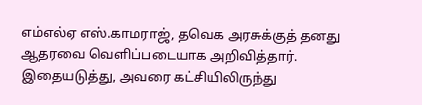எம்எல்ஏ எஸ்.காமராஜ், தவெக அரசுக்குத் தனது ஆதரவை வெளிப்படையாக அறிவித்தார். இதையடுத்து, அவரை கட்சியிலிருந்து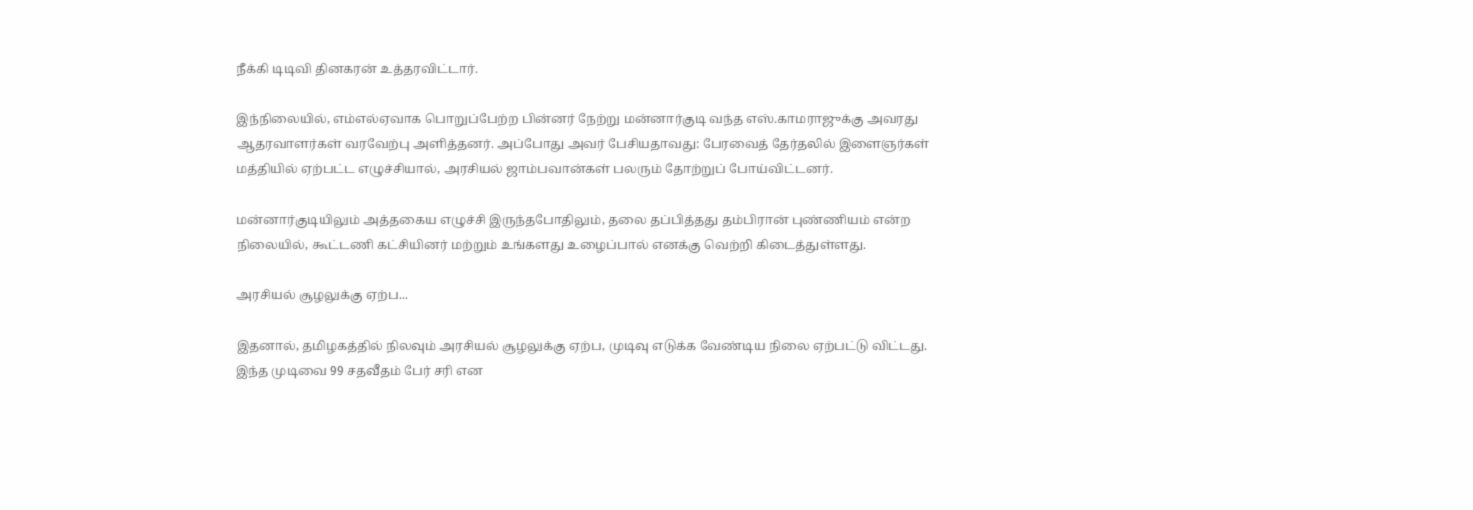நீக்கி டிடிவி தினகரன் உத்தரவிட்டார்.

இந்நிலையில், எம்எல்ஏவாக பொறுப்பேற்ற பின்னர் நேற்று மன்னார்குடி வந்த எஸ்.காமராஜுக்கு அவரது ஆதரவாளர்கள் வரவேற்பு அளித்தனர். அப்போது அவர் பேசியதாவது: பேரவைத் தேர்தலில் இளைஞர்கள் மத்தியில் ஏற்பட்ட எழுச்சியால், அரசியல் ஜாம்பவான்கள் பலரும் தோற்றுப் போய்விட்டனர்.

மன்னார்குடியிலும் அத்தகைய எழுச்சி இருந்தபோதிலும், தலை தப்பித்தது தம்பிரான் புண்ணியம் என்ற நிலையில், கூட்டணி கட்சியினர் மற்றும் உங்களது உழைப்பால் எனக்கு வெற்றி கிடைத்துள்ளது.

அரசியல் சூழலுக்கு ஏற்ப...

இதனால், தமிழகத்தில் நிலவும் அரசியல் சூழலுக்கு ஏற்ப, முடிவு எடுக்க வேண்டிய நிலை ஏற்பட்டு விட்டது. இந்த முடிவை 99 சதவீதம் பேர் சரி என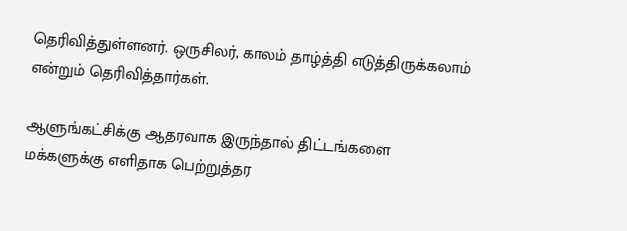தெரிவித்துள்ளனர். ஒருசிலர், காலம் தாழ்த்தி எடுத்திருக்கலாம் என்றும் தெரிவித்தார்கள்.

ஆளுங்கட்சிக்கு ஆதரவாக இருந்தால் திட்டங்களை மக்களுக்கு எளிதாக பெற்றுத்தர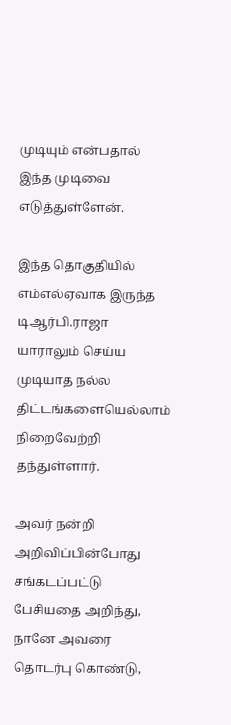முடியும் என்பதால் இந்த முடிவை எடுத்துள்ளேன்.

இந்த தொகுதியில் எம்எல்ஏவாக இருந்த டிஆர்பி.ராஜா யாராலும் செய்ய முடியாத நல்ல திட்டங்களையெல்லாம் நிறைவேற்றி தந்துள்ளார்.

அவர் நன்றி அறிவிப்பின்போது சங்கடப்பட்டு பேசியதை அறிந்து, நானே அவரை தொடர்பு கொண்டு,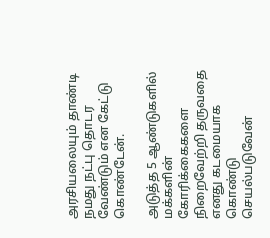அரசியலையும் தாண்டி நமது நட்பு தொடர வேண்டும் என கேட்டு கொண்டேன்.

அடுத்த 5 ஆண்டுகளில் மக்களின் கோரிக்கைகளை நிறைவேற்றி தருவதை எனது கடமையாக கொண்டு செயல்படுவேன்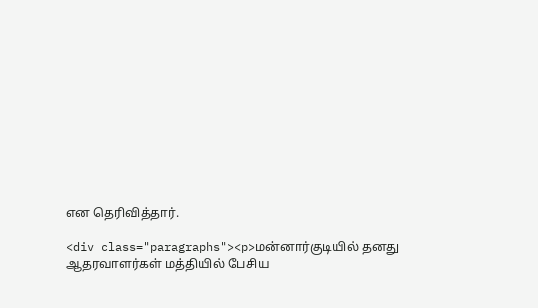என தெரிவித்தார்.

<div class="paragraphs"><p>மன்னார்குடியில் தனது ஆதரவாளர்கள் மத்தியில் பேசிய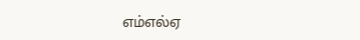எம்எல்ஏ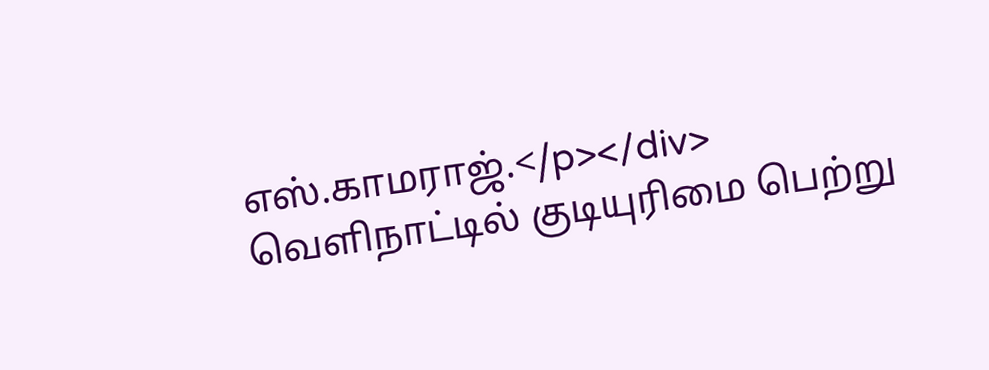எஸ்.காமராஜ்.</p></div>
வெளிநாட்டில் குடியுரிமை பெற்று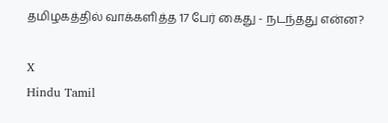தமிழகத்தில் வாக்களித்த 17 பேர் கைது - நடந்தது என்ன?

X
Hindu Tamil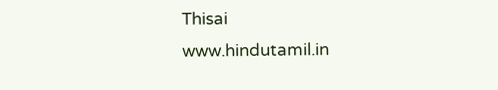Thisai
www.hindutamil.in